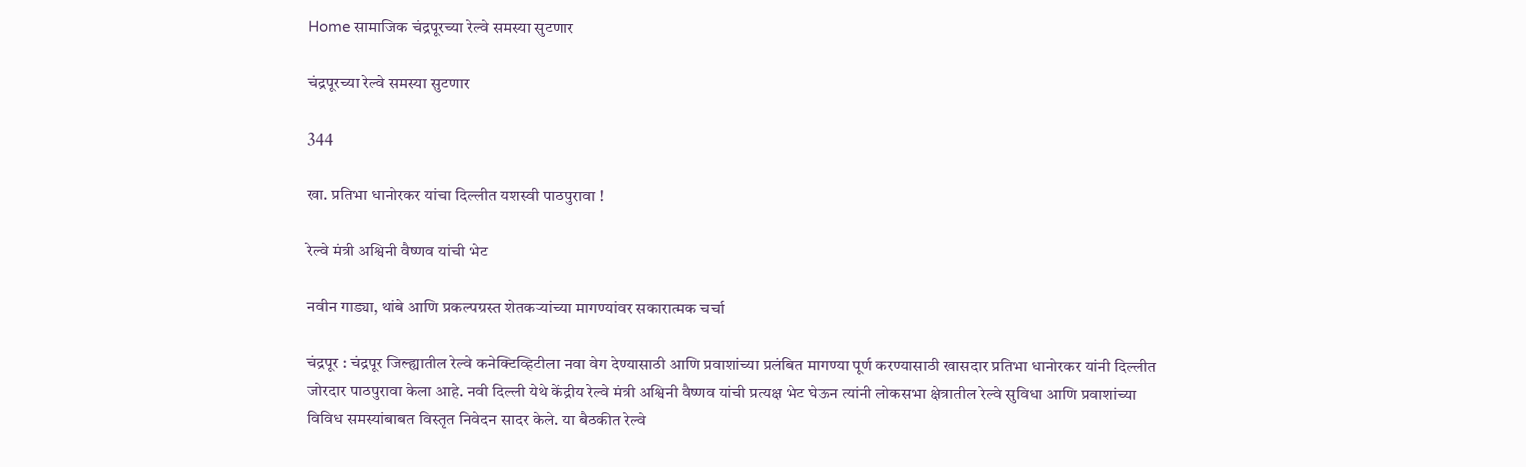Home सामाजिक चंद्रपूरच्या रेल्वे समस्या सुटणार

चंद्रपूरच्या रेल्वे समस्या सुटणार

344

खा. प्रतिभा धानोरकर यांचा दिल्लीत यशस्वी पाठपुरावा !

रेल्वे मंत्री अश्विनी वैष्णव यांची भेट

नवीन गाड्या, थांबे आणि प्रकल्पग्रस्त शेतकऱ्यांच्या मागण्यांवर सकारात्मक चर्चा

चंद्रपूर : चंद्रपूर जिल्ह्यातील रेल्वे कनेक्टिव्हिटीला नवा वेग देण्यासाठी आणि प्रवाशांच्या प्रलंबित मागण्या पूर्ण करण्यासाठी खासदार प्रतिभा धानोरकर यांनी दिल्लीत जोरदार पाठपुरावा केला आहे. नवी दिल्ली येथे केंद्रीय रेल्वे मंत्री अश्विनी वैष्णव यांची प्रत्यक्ष भेट घेऊन त्यांनी लोकसभा क्षेत्रातील रेल्वे सुविधा आणि प्रवाशांच्या विविध समस्यांबाबत विस्तृत निवेदन सादर केले. या बैठकीत रेल्वे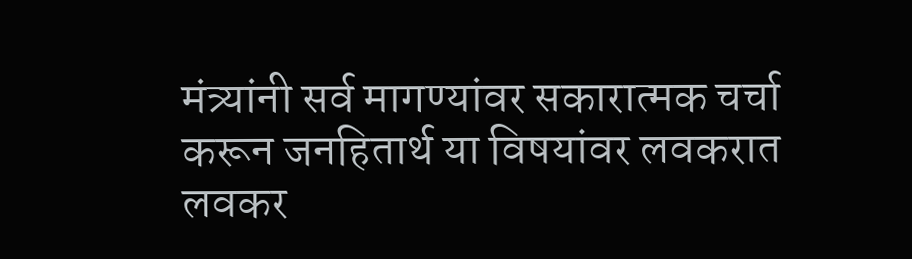मंत्र्यांनी सर्व मागण्यांवर सकारात्मक चर्चा करून जनहितार्थ या विषयांवर लवकरात लवकर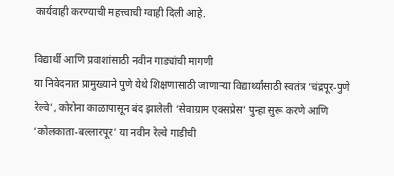कार्यवाही करण्याची महत्त्वाची ग्वाही दिली आहे.

विद्यार्थी आणि प्रवाशांसाठी नवीन गाड्यांची मागणी
या निवेदनात प्रामुख्याने पुणे येथे शिक्षणासाठी जाणाऱ्या विद्यार्थ्यांसाठी स्वतंत्र ‘चंद्रपूर-पुणे रेल्वे’, कोरोना काळापासून बंद झालेली ‘सेवाग्राम एक्सप्रेस’ पुन्हा सुरू करणे आणि ‘कोलकाता-बल्लारपूर’ या नवीन रेल्वे गाडीची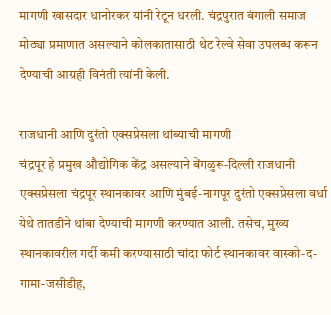मागणी खासदार धानोरकर यांनी रेटून धरली. चंद्रपुरात बंगाली समाज मोठ्या प्रमाणात असल्याने कोलकातासाठी थेट रेल्वे सेवा उपलब्ध करून देण्याची आग्रही विनंती त्यांनी केली.

राजधानी आणि दुरंतो एक्सप्रेसला थांब्याची मागणी
चंद्रपूर हे प्रमुख औद्योगिक केंद्र असल्याने बेंगळुरू-दिल्ली राजधानी एक्सप्रेसला चंद्रपूर स्थानकावर आणि मुंबई-नागपूर दुरंतो एक्सप्रेसला वर्धा येथे तातडीने थांबा देण्याची मागणी करण्यात आली. तसेच, मुख्य स्थानकावरील गर्दी कमी करण्यासाठी चांदा फोर्ट स्थानकावर वास्को-द-गामा-जसीडीह,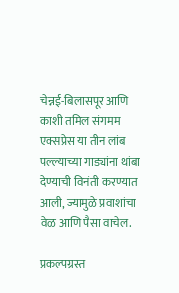चेन्नई-बिलासपूर आणि काशी तमिल संगमम एक्सप्रेस या तीन लांब पल्ल्याच्या गाड्यांना थांबा देण्याची विनंती करण्यात आली, ज्यामुळे प्रवाशांचा वेळ आणि पैसा वाचेल.

प्रकल्पग्रस्त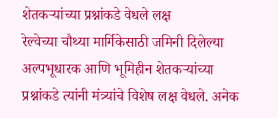शेतकऱ्यांच्या प्रश्नांकडे वेधले लक्ष
रेल्वेच्या चौथ्या मार्गिकेसाठी जमिनी दिलेल्या अल्पभूधारक आणि भूमिहीन शेतकऱ्यांच्या प्रश्नांकडे त्यांनी मंत्र्यांचे विशेष लक्ष वेधले. अनेक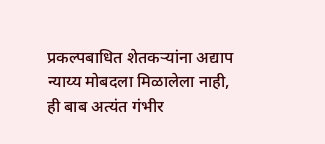प्रकल्पबाधित शेतकऱ्यांना अद्याप न्याय्य मोबदला मिळालेला नाही, ही बाब अत्यंत गंभीर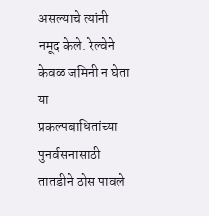असल्याचे त्यांनी नमूद केले. रेल्वेने केवळ जमिनी न घेता या प्रकल्पबाधितांच्या पुनर्वसनासाठी तातडीने ठोस पावले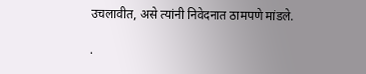उचलावीत, असे त्यांनी निवेदनात ठामपणे मांडले.

.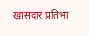खासदार प्रतिभा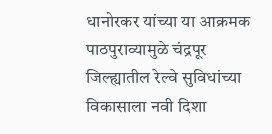धानोरकर यांच्या या आक्रमक पाठपुराव्यामुळे चंद्रपूर जिल्ह्यातील रेल्वे सुविधांच्या विकासाला नवी दिशा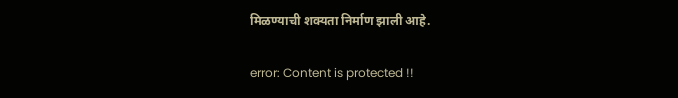मिळण्याची शक्यता निर्माण झाली आहे.

error: Content is protected !!